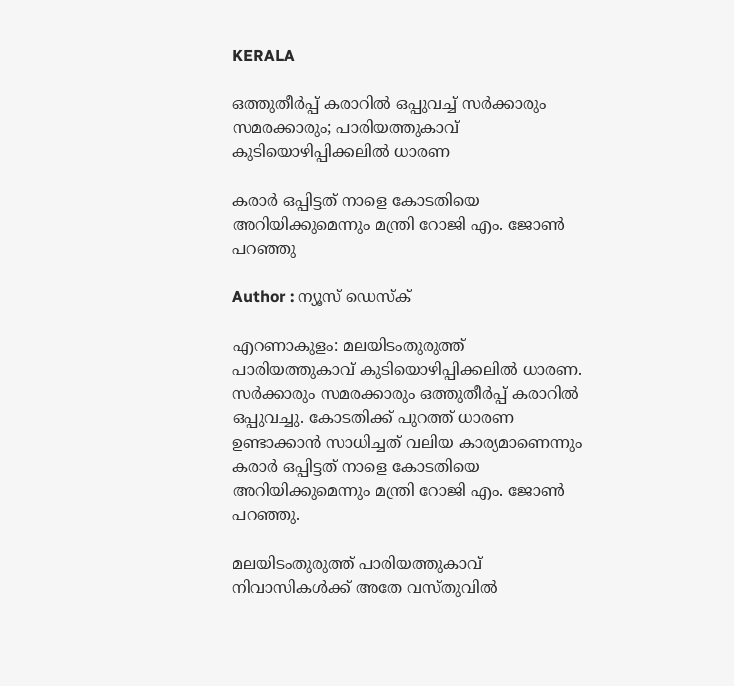KERALA

ഒത്തുതീർപ്പ് കരാറിൽ ഒപ്പുവച്ച് സർക്കാരും സമരക്കാരും; പാരിയത്തുകാവ്‌ കുടിയൊഴിപ്പിക്കലിൽ ധാരണ

കരാർ ഒപ്പിട്ടത് നാളെ കോടതിയെ അറിയിക്കുമെന്നും മന്ത്രി റോജി എം. ജോൺ പറഞ്ഞു

Author : ന്യൂസ് ഡെസ്ക്

എറണാകുളം: മലയിടംതുരുത്ത്‌ പാരിയത്തുകാവ്‌ കുടിയൊഴിപ്പിക്കലിൽ ധാരണ. സർക്കാരും സമരക്കാരും ഒത്തുതീർപ്പ് കരാറിൽ ഒപ്പുവച്ചു. കോടതിക്ക് പുറത്ത് ധാരണ ഉണ്ടാക്കാൻ സാധിച്ചത് വലിയ കാര്യമാണെന്നും കരാർ ഒപ്പിട്ടത് നാളെ കോടതിയെ അറിയിക്കുമെന്നും മന്ത്രി റോജി എം. ജോൺ പറഞ്ഞു.

മലയിടംതുരുത്ത്‌ പാരിയത്തുകാവ് നിവാസികൾക്ക് അതേ വസ്തുവിൽ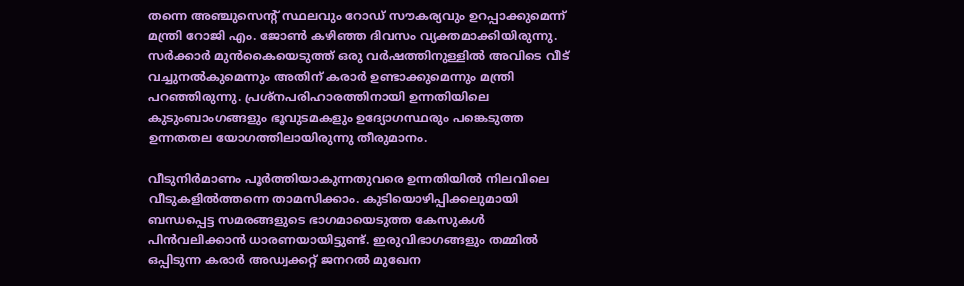തന്നെ അഞ്ചുസെന്റ് സ്ഥലവും റോഡ് സൗകര്യവും ഉറപ്പാക്കുമെന്ന്‌ മന്ത്രി റോജി എം. ജോൺ കഴിഞ്ഞ ദിവസം വ്യക്തമാക്കിയിരുന്നു. സർക്കാർ മുൻകൈയെടുത്ത്‌ ഒരു വർഷത്തിനുള്ളിൽ അവിടെ വീട് വച്ചുനൽകുമെന്നും അതിന് കരാർ ഉണ്ടാക്കുമെന്നും മന്ത്രി പറ‍ഞ്ഞിരുന്നു. പ്രശ്‌നപരിഹാരത്തിനായി ഉന്നതിയിലെ കുടുംബാംഗങ്ങളും ഭൂവുടമകളും ഉദ്യോഗസ്ഥരും പങ്കെടുത്ത ഉന്നതതല യോഗത്തിലായിരുന്നു തീരുമാനം.

വീടുനിർമാണം പൂർത്തിയാകുന്നതുവരെ ഉന്നതിയിൽ നിലവിലെ വീടുകളിൽത്തന്നെ താമസിക്കാം. കുടിയൊഴിപ്പിക്കലുമായി ബന്ധപ്പെട്ട സമരങ്ങളുടെ ഭാഗമായെടുത്ത കേസുകൾ പിൻവലിക്കാൻ ധാരണയായിട്ടുണ്ട്. ഇരുവിഭാഗങ്ങളും തമ്മിൽ ഒപ്പിടുന്ന കരാർ അഡ്വക്കറ്റ് ജനറൽ മുഖേന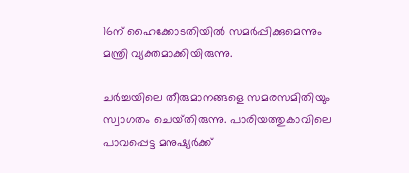16ന് ഹൈക്കോടതിയിൽ സമർപ്പിക്കുമെന്നും മന്ത്രി വ്യക്തമാക്കിയിരുന്നു.

ചർച്ചയിലെ തീരുമാനങ്ങളെ സമരസമിതിയും സ്വാഗതം ചെയ്‌തിരുന്നു. പാരിയത്തുകാവിലെ പാവപ്പെട്ട മനുഷ്യർക്ക്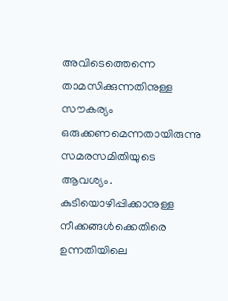അവിടെത്തെന്നെ താമസിക്കുന്നതിനുള്ള സൗകര്യം ഒരുക്കണമെന്നതായിരുന്നു സമരസമിതിയുടെ ആവശ്യം. കുടിയൊഴിപ്പിക്കാനുള്ള നീക്കങ്ങൾക്കെതിരെ ഉന്നതിയിലെ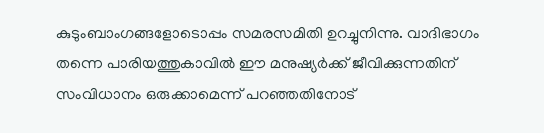കുടുംബാംഗങ്ങളോടൊപ്പം സമരസമിതി ഉറച്ചുനിന്നു. വാദിഭാഗം തന്നെ പാരിയത്തുകാവിൽ ഈ മനുഷ്യർക്ക് ജീവിക്കുന്നതിന്‌ സംവിധാനം ഒരുക്കാമെന്ന് പറഞ്ഞതിനോട്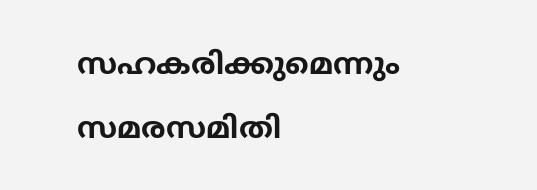സഹകരിക്കുമെന്നും സമരസമിതി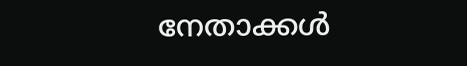നേതാക്കൾ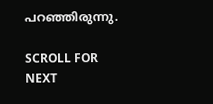പറഞ്ഞിരുന്നു.

SCROLL FOR NEXT